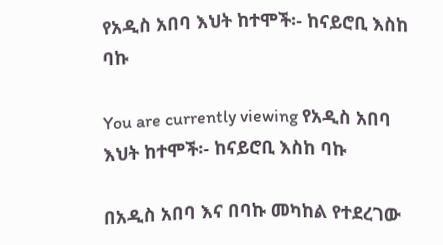የአዲስ አበባ እህት ከተሞች፡- ከናይሮቢ እስከ ባኩ

You are currently viewing የአዲስ አበባ እህት ከተሞች፡- ከናይሮቢ እስከ ባኩ

በአዲስ አበባ እና በባኩ መካከል የተደረገው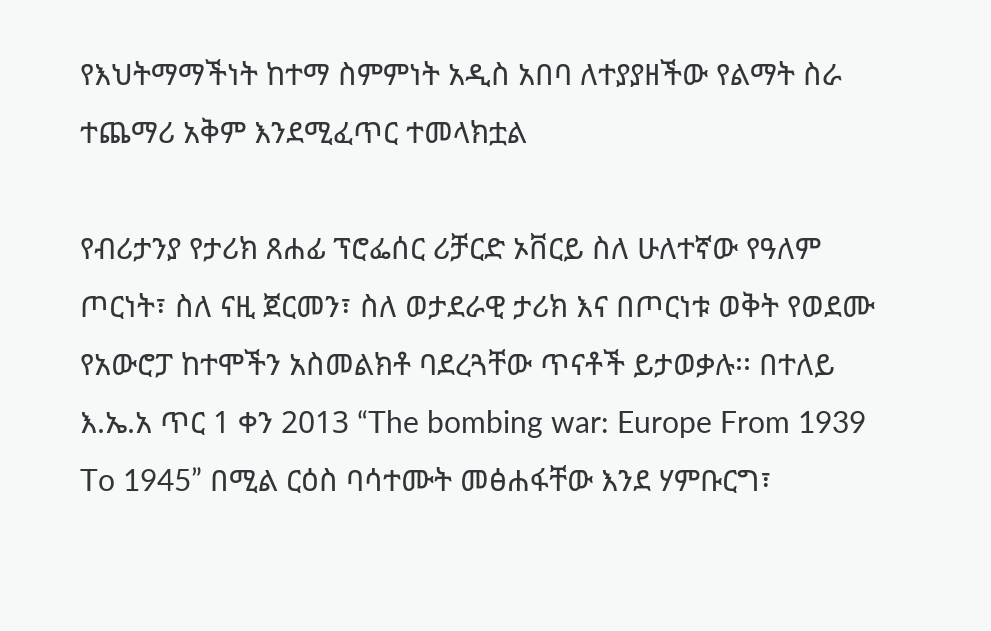የእህትማማችነት ከተማ ስምምነት አዲስ አበባ ለተያያዘችው የልማት ስራ ተጨማሪ አቅም እንደሚፈጥር ተመላክቷል

የብሪታንያ የታሪክ ጸሐፊ ፕሮፌሰር ሪቻርድ ኦቨርይ ስለ ሁለተኛው የዓለም ጦርነት፣ ስለ ናዚ ጀርመን፣ ስለ ወታደራዊ ታሪክ እና በጦርነቱ ወቅት የወደሙ የአውሮፓ ከተሞችን አስመልክቶ ባደረጓቸው ጥናቶች ይታወቃሉ፡፡ በተለይ እ.ኤ.አ ጥር 1 ቀን 2013 “The bombing war: Europe From 1939 To 1945” በሚል ርዕስ ባሳተሙት መፅሐፋቸው እንደ ሃምቡርግ፣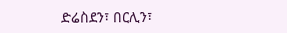ድሬስደን፣ በርሊን፣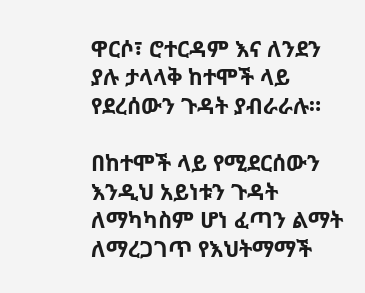ዋርሶ፣ ሮተርዳም እና ለንደን ያሉ ታላላቅ ከተሞች ላይ የደረሰውን ጉዳት ያብራራሉ።

በከተሞች ላይ የሚደርሰውን እንዲህ አይነቱን ጉዳት ለማካካስም ሆነ ፈጣን ልማት ለማረጋገጥ የእህትማማች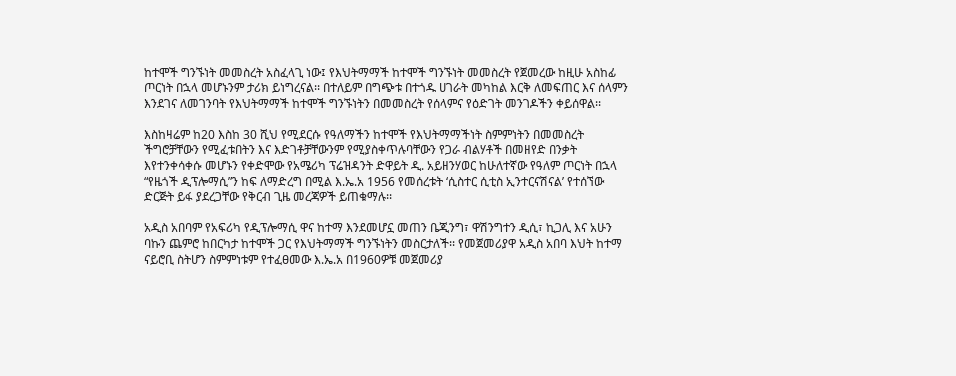ከተሞች ግንኙነት መመስረት አስፈላጊ ነው፤ የእህትማማች ከተሞች ግንኙነት መመስረት የጀመረው ከዚሁ አስከፊ ጦርነት በኋላ መሆኑንም ታሪክ ይነግረናል፡፡ በተለይም በግጭቱ በተጎዱ ሀገራት መካከል እርቅ ለመፍጠር እና ሰላምን እንደገና ለመገንባት የእህትማማች ከተሞች ግንኙነትን በመመስረት የሰላምና የዕድገት መንገዶችን ቀይሰዋል፡፡

እስከዛሬም ከ20 እስከ 30 ሺህ የሚደርሱ የዓለማችን ከተሞች የእህትማማችነት ስምምነትን በመመስረት ችግሮቻቸውን የሚፈቱበትን እና እድገቶቻቸውንም የሚያስቀጥሉባቸውን የጋራ ብልሃቶች በመዘየድ በንቃት እየተንቀሳቀሱ መሆኑን የቀድሞው የአሜሪካ ፕሬዝዳንት ድዋይት ዲ. አይዘንሃወር ከሁለተኛው የዓለም ጦርነት በኋላ “የዜጎች ዲፕሎማሲ”ን ከፍ ለማድረግ በሚል እ.ኤ.አ 1956 የመሰረቱት ‘ሲስተር ሲቲስ ኢንተርናሽናል’ የተሰኘው ድርጅት ይፋ ያደረጋቸው የቅርብ ጊዜ መረጃዎች ይጠቁማሉ፡፡

አዲስ አበባም የአፍሪካ የዲፕሎማሲ ዋና ከተማ እንደመሆኗ መጠን ቤጂንግ፣ ዋሽንግተን ዲሲ፣ ኪጋሊ እና አሁን ባኩን ጨምሮ ከበርካታ ከተሞች ጋር የእህትማማች ግንኙነትን መስርታለች፡፡ የመጀመሪያዋ አዲስ አበባ እህት ከተማ ናይሮቢ ስትሆን ስምምነቱም የተፈፀመው እ.ኤ.አ በ1960ዎቹ መጀመሪያ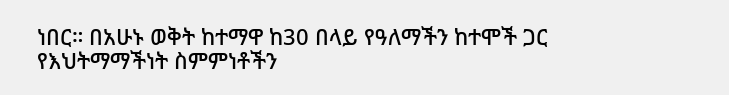ነበር። በአሁኑ ወቅት ከተማዋ ከ30 በላይ የዓለማችን ከተሞች ጋር የእህትማማችነት ስምምነቶችን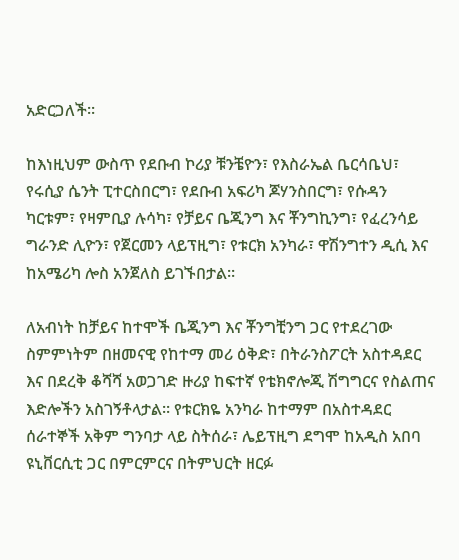አድርጋለች፡፡

ከእነዚህም ውስጥ የደቡብ ኮሪያ ቹንቼዮን፣ የእስራኤል ቤርሳቤህ፣ የሩሲያ ሴንት ፒተርስበርግ፣ የደቡብ አፍሪካ ጆሃንስበርግ፣ የሱዳን ካርቱም፣ የዛምቢያ ሉሳካ፣ የቻይና ቤጂንግ እና ቾንግኪንግ፣ የፈረንሳይ ግራንድ ሊዮን፣ የጀርመን ላይፕዚግ፣ የቱርክ አንካራ፣ ዋሽንግተን ዲሲ እና ከአሜሪካ ሎስ አንጀለስ ይገኙበታል።

ለአብነት ከቻይና ከተሞች ቤጂንግ እና ቾንግቺንግ ጋር የተደረገው ስምምነትም በዘመናዊ የከተማ መሪ ዕቅድ፣ በትራንስፖርት አስተዳደር እና በደረቅ ቆሻሻ አወጋገድ ዙሪያ ከፍተኛ የቴክኖሎጂ ሽግግርና የስልጠና እድሎችን አስገኝቶላታል፡፡ የቱርክዬ አንካራ ከተማም በአስተዳደር ሰራተኞች አቅም ግንባታ ላይ ስትሰራ፣ ሌይፕዚግ ደግሞ ከአዲስ አበባ ዩኒቨርሲቲ ጋር በምርምርና በትምህርት ዘርፉ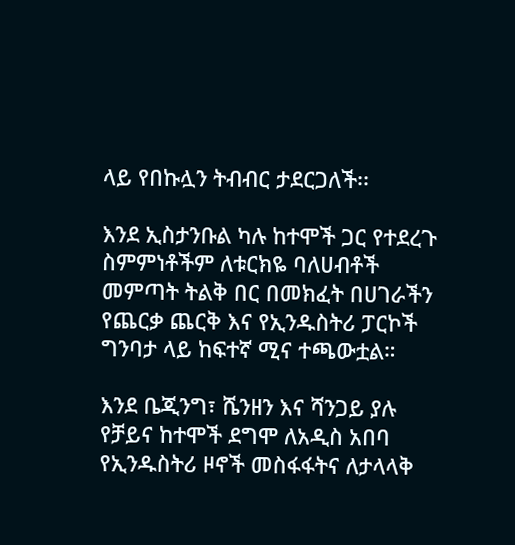ላይ የበኩሏን ትብብር ታደርጋለች፡፡

እንደ ኢስታንቡል ካሉ ከተሞች ጋር የተደረጉ ስምምነቶችም ለቱርክዬ ባለሀብቶች መምጣት ትልቅ በር በመክፈት በሀገራችን የጨርቃ ጨርቅ እና የኢንዱስትሪ ፓርኮች ግንባታ ላይ ከፍተኛ ሚና ተጫውቷል።

እንደ ቤጂንግ፣ ሼንዘን እና ሻንጋይ ያሉ የቻይና ከተሞች ደግሞ ለአዲስ አበባ የኢንዱስትሪ ዞኖች መስፋፋትና ለታላላቅ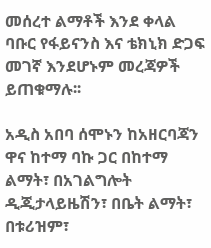መሰረተ ልማቶች እንደ ቀላል ባቡር የፋይናንስ እና ቴክኒክ ድጋፍ መገኛ እንደሆኑም መረጃዎች ይጠቁማሉ፡፡

አዲስ አበባ ሰሞኑን ከአዘርባጃን ዋና ከተማ ባኩ ጋር በከተማ ልማት፣ በአገልግሎት ዲጂታላይዜሽን፣ በቤት ልማት፣ በቱሪዝም፣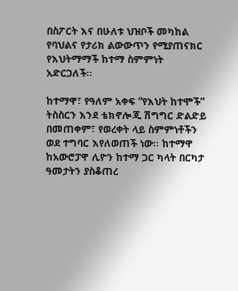በስፖርት እና በሁለቱ ህዝቦች መካከል የባህልና የታሪክ ልውውጥን የሚያጠናክር የእህትማማች ከተማ ስምምነት አድርጋለች፡፡

ከተማዋ፣ የዓለም አቀፍ “የእህት ከተሞች” ትስስርን እንደ ቴክኖሎጂ ሽግግር ድልድይ በመጠቀም፣ የወረቀት ላይ ስምምነቶችን ወደ ተግባር እየለወጠች ነው፡፡ ከተማዋ  ከአውሮፓዋ ሊዮን ከተማ ጋር ካላት በርካታ ዓመታትን ያስቆጠረ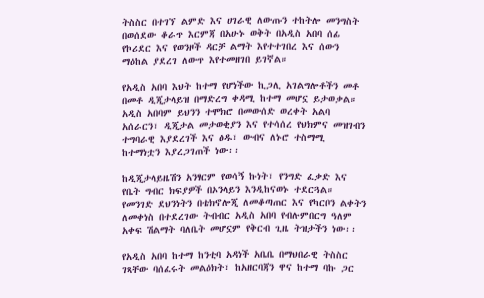ትስስር በተገኘ ልምድ እና ሀገራዊ ለውጡን ተከትሎ መንግስት በወሰደው ቆራጥ እርምጃ በአሁኑ ወቅት በአዲስ አበባ ሰፊ የኮሪደር እና የወንዞች ዳርቻ ልማት እየተተገበረ እና ሰውን ማዕከል ያደረገ ለውጥ እየተመዘገበ ይገኛል።

የአዲስ አበባ እህት ከተማ የሆነችው ኪጋሊ አገልግሎቶችን መቶ በመቶ ዲጂታላይዝ በማድረግ ቀዳሚ ከተማ መሆኗ ይታወቃል። አዲስ አበባም ይህንን ተሞክሮ በመውሰድ ወረቀት አልባ አሰራርን፣ ዲጂታል መታወቂያን እና የተሳሰረ የህክምና መዝገብን ተግባራዊ እያደረገች እና ፅዱ፣ ውብና ለኑሮ ተስማሚ ከተማነቷን እያረጋገጠች ነው፡፡

ከዲጂታላይዜሽን አንፃርም የወሳኝ ኩነት፣ የንግድ ፈቃድ እና የቤት ግብር ክፍያዎች በኦንላይን እንዲከናወኑ ተደርጓል። የመንገድ ደህንነትን በቴክኖሎጂ ለመቆጣጠር እና የካርቦን ልቀትን ለመቀነስ በተደረገው ትብብር አዲስ አበባ የብሉምበርግ ዓለም አቀፍ ሽልማት ባለቤት መሆኗም የቅርብ ጊዜ ትዝታችን ነው፡፡

የአዲስ አበባ ከተማ ከንቲባ አዳነች አቤቤ በማህበራዊ ትስስር ገጻቸው ባሰፈሩት መልዕክት፣ ከአዘርባጃን ዋና ከተማ ባኩ ጋር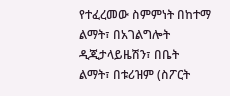የተፈረመው ስምምነት በከተማ ልማት፣ በአገልግሎት ዲጂታላይዜሽን፣ በቤት ልማት፣ በቱሪዝም (ስፖርት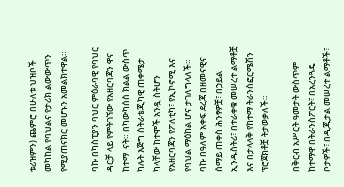ቱሪዝምን) ጨምሮ በሁለቱ ህዝቦች መካከል የባህልና የታሪክ ልውውጥን የሚያጠናክር መሆኑን አመልክተዋል።

ባኩ በካስፒያን ባህር ምዕራባዊ የባህር ዳርቻ ላይ የምትገኘው የአዘርባጃን ዋና ከተማ  ናት። በካውካሰስ ክልል ውስጥ ካሉት እጅግ ስትራቴጂካዊ ጠቀሜታ ካላቸው ከተሞች አንዷ ስትሆን የአዘርባጃን የፖለቲካ፣ የኢኮኖሚ እና የባህል ማዕከል ሆና ታገለግላለች። ባኩ በዓለም አቀፍ ደረጃ በዘመናዊና ሰማይ ጠቀስ ሕንፃዎቿ፣ በኃይል ኢንዱስትሪ፣ በተራቀቁ መሠረተ ልማቶቿ እና በታላላቅ የከተማ ትራንስፎርሜሽን ፕሮጀክቶቿ ትታወቃለች።

በቅርብ አሥርት ዓመታት ውስጥም ከተማዋ በትራንስፖርት፣ በአረንጓዴ ቦታዎች፣ በዲጂታል መሠረተ ልማቶች፣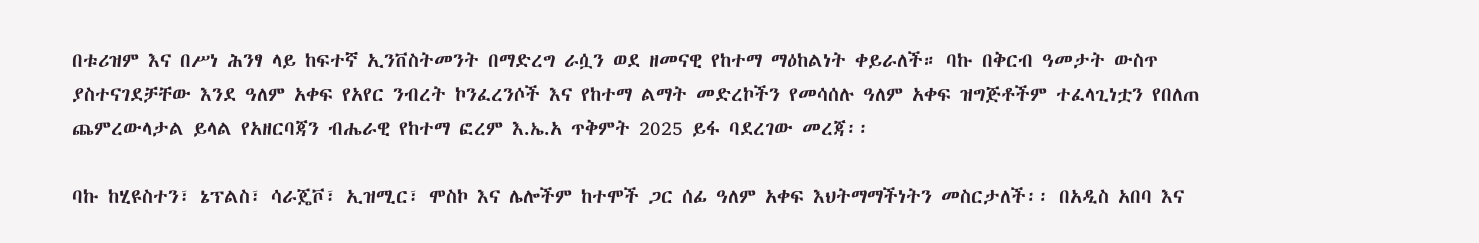በቱሪዝም እና በሥነ ሕንፃ ላይ ከፍተኛ ኢንቨስትመንት በማድረግ ራሷን ወደ ዘመናዊ የከተማ ማዕከልነት ቀይራለች። ባኩ በቅርብ ዓመታት ውስጥ ያስተናገደቻቸው እንደ ዓለም አቀፍ የአየር ንብረት ኮንፈረንሶች እና የከተማ ልማት መድረኮችን የመሳሰሉ ዓለም አቀፍ ዝግጅቶችም ተፈላጊነቷን የበለጠ ጨምረውላታል ይላል የአዘርባጃን ብሔራዊ የከተማ ፎረም እ.ኤ.አ ጥቅምት 2025 ይፋ ባደረገው መረጃ፡፡

ባኩ ከሂዩስተን፣ ኔፕልስ፣ ሳራጄቮ፣ ኢዝሚር፣ ሞስኮ እና ሌሎችም ከተሞች ጋር ሰፊ ዓለም አቀፍ እህትማማችነትን መስርታለች፡፡ በአዲስ አበባ እና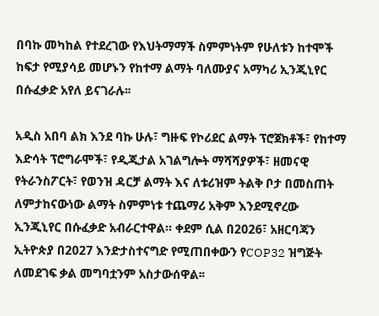በባኩ መካከል የተደረገው የእህትማማች ስምምነትም የሁለቱን ከተሞች ከፍታ የሚያሳይ መሆኑን የከተማ ልማት ባለሙያና አማካሪ ኢንጂኒየር በሱፈቃድ አየለ ይናገራሉ፡፡

አዲስ አበባ ልክ እንደ ባኩ ሁሉ፣ ግዙፍ የኮሪደር ልማት ፕሮጀክቶች፣ የከተማ እድሳት ፕሮግራሞች፣ የዲጂታል አገልግሎት ማሻሻያዎች፣ ዘመናዊ የትራንስፖርት፣ የወንዝ ዳርቻ ልማት እና ለቱሪዝም ትልቅ ቦታ በመስጠት ለምታከናውነው ልማት ስምምነቱ ተጨማሪ አቅም እንደሚኖረው ኢንጂኒየር በሱፈቃድ አብራርተዋል። ቀደም ሲል በ2026፣ አዘርባጃን ኢትዮጵያ በ2027 እንድታስተናግድ የሚጠበቀውን የCOP32 ዝግጅት ለመደገፍ ቃል መግባቷንም አስታውሰዋል፡፡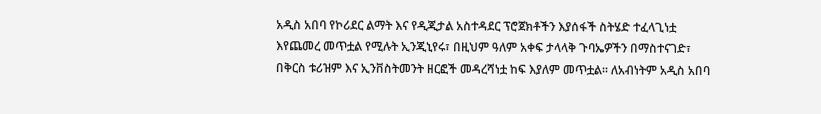አዲስ አበባ የኮሪደር ልማት እና የዲጂታል አስተዳደር ፕሮጀክቶችን እያሰፋች ስትሄድ ተፈላጊነቷ እየጨመረ መጥቷል የሚሉት ኢንጂኒየሩ፣ በዚህም ዓለም አቀፍ ታላላቅ ጉባኤዎችን በማስተናገድ፣ በቅርስ ቱሪዝም እና ኢንቨስትመንት ዘርፎች መዳረሻነቷ ከፍ እያለም መጥቷል፡፡ ለአብነትም አዲስ አበባ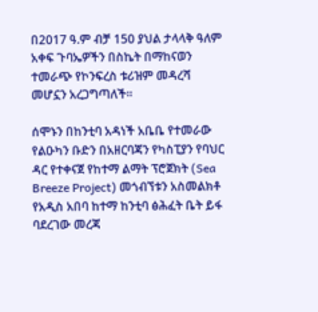በ2017 ዓ.ም ብቻ 150 ያህል ታላላቅ ዓለም አቀፍ ጉባኤዎችን በስኬት በማከናወን ተመራጭ የኮንፍረስ ቱሪዝም መዳረሻ መሆኗን አረጋግጣለች፡፡

ሰሞኑን በከንቲባ አዳነች አቤቤ የተመራው የልዑካን ቡድን በአዘርባጃን የካስፒያን የባህር ዳር የተቀናጀ የከተማ ልማት ፕሮጀክት (Sea Breeze Project) መጎብኘቱን አስመልክቶ የአዲስ አበባ ከተማ ከንቲባ ፅሕፈት ቤት ይፋ ባደረገው መረጃ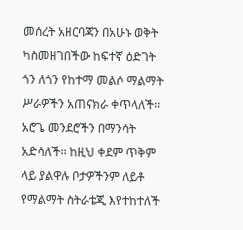መሰረት አዘርባጃን በአሁኑ ወቅት ካስመዘገበችው ከፍተኛ ዕድገት ጎን ለጎን የከተማ መልሶ ማልማት ሥራዎችን አጠናክራ ቀጥላለች፡፡ አሮጌ መንደሮችን በማንሳት አድሳለች፡፡ ከዚህ ቀደም ጥቅም ላይ ያልዋሉ ቦታዎችንም ለይቶ የማልማት ስትራቴጂ እየተከተለች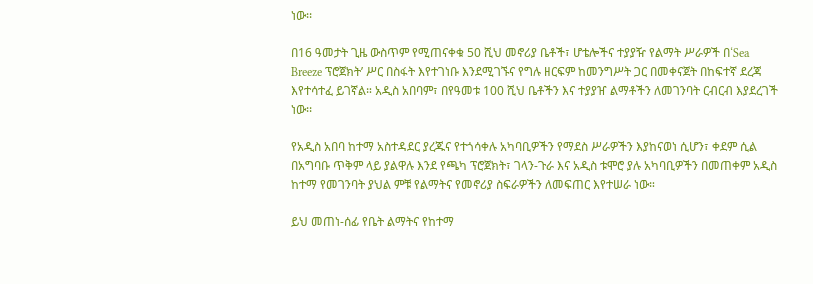ነው፡፡

በ16 ዓመታት ጊዜ ውስጥም የሚጠናቀቁ 50 ሺህ መኖሪያ ቤቶች፣ ሆቴሎችና ተያያዥ የልማት ሥራዎች በ‘Sea Breeze ፕሮጀክት’ ሥር በስፋት እየተገነቡ እንደሚገኙና የግሉ ዘርፍም ከመንግሥት ጋር በመቀናጀት በከፍተኛ ደረጃ እየተሳተፈ ይገኛል። አዲስ አበባም፣ በየዓመቱ 100 ሺህ ቤቶችን እና ተያያዠ ልማቶችን ለመገንባት ርብርብ እያደረገች ነው፡፡

የአዲስ አበባ ከተማ አስተዳደር ያረጁና የተጎሳቀሉ አካባቢዎችን የማደስ ሥራዎችን እያከናወነ ሲሆን፣ ቀደም ሲል በአግባቡ ጥቅም ላይ ያልዋሉ እንደ የጫካ ፕሮጀክት፣ ገላን-ጉራ እና አዲስ ቱሞሮ ያሉ አካባቢዎችን በመጠቀም አዲስ ከተማ የመገንባት ያህል ምቹ የልማትና የመኖሪያ ስፍራዎችን ለመፍጠር እየተሠራ ነው።

ይህ መጠነ-ሰፊ የቤት ልማትና የከተማ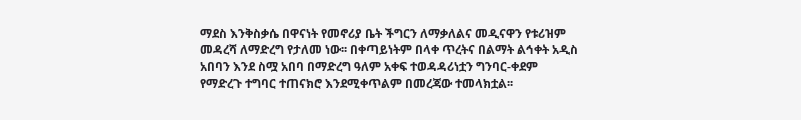ማደስ እንቅስቃሴ በዋናነት የመኖሪያ ቤት ችግርን ለማቃለልና መዲናዋን የቱሪዝም መዳረሻ ለማድረግ የታለመ ነው፡፡ በቀጣይነትም በላቀ ጥረትና በልማት ልኅቀት አዲስ አበባን እንደ ስሟ አበባ በማድረግ ዓለም አቀፍ ተወዳዳሪነቷን ግንባር-ቀደም የማድረጉ ተግባር ተጠናክሮ እንደሚቀጥልም በመረጃው ተመላክቷል፡፡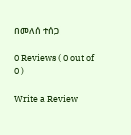በመለሰ ተሰጋ

0 Reviews ( 0 out of 0 )

Write a Review